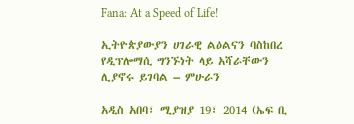Fana: At a Speed of Life!

ኢትዮጵያውያን ሀገራዊ ልዕልናን ባስከበረ የዲፕሎማሲ ግንኙነት ላይ አሻራቸውን ሊያኖሩ ይገባል – ምሁራን

አዲስ አበባ፣ ሚያዝያ 19፣ 2014 (ኤፍ ቢ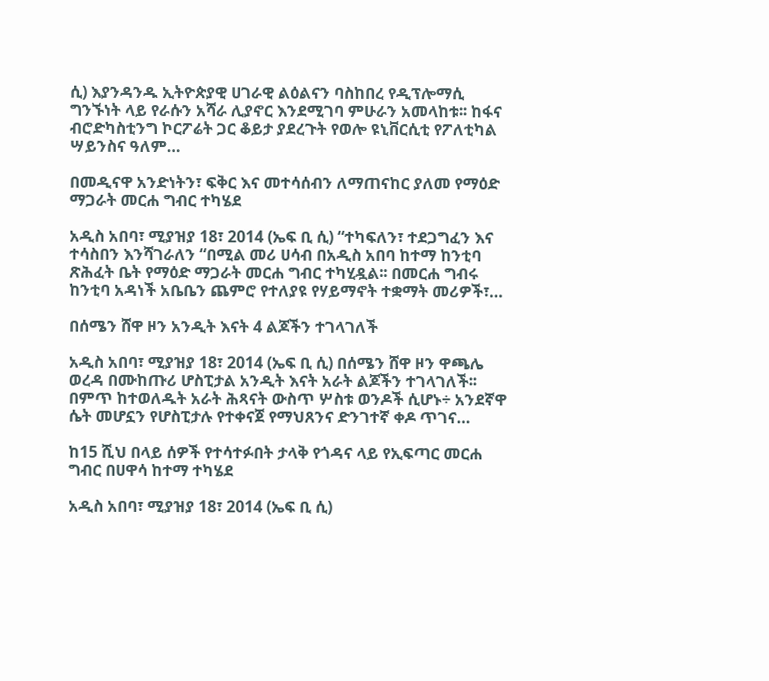ሲ) እያንዳንዱ ኢትዮጵያዊ ሀገራዊ ልዕልናን ባስከበረ የዲፕሎማሲ ግንኙነት ላይ የራሱን አሻራ ሊያኖር እንደሚገባ ምሁራን አመላከቱ፡፡ ከፋና ብሮድካስቲንግ ኮርፖሬት ጋር ቆይታ ያደረጉት የወሎ ዩኒቨርሲቲ የፖለቲካል ሣይንስና ዓለም…

በመዲናዋ አንድነትን፣ ፍቅር እና መተሳሰብን ለማጠናከር ያለመ የማዕድ ማጋራት መርሐ ግብር ተካሄደ

አዲስ አበባ፣ ሚያዝያ 18፣ 2014 (ኤፍ ቢ ሲ) “ተካፍለን፣ ተደጋግፈን እና ተሳስበን እንሻገራለን “በሚል መሪ ሀሳብ በአዲስ አበባ ከተማ ከንቲባ ጽሕፈት ቤት የማዕድ ማጋራት መርሐ ግብር ተካሂዷል፡፡ በመርሐ ግብሩ ከንቲባ አዳነች አቤቤን ጨምሮ የተለያዩ የሃይማኖት ተቋማት መሪዎች፣…

በሰሜን ሸዋ ዞን አንዲት እናት 4 ልጆችን ተገላገለች

አዲስ አበባ፣ ሚያዝያ 18፣ 2014 (ኤፍ ቢ ሲ) በሰሜን ሸዋ ዞን ዋጫሌ ወረዳ በሙከጡሪ ሆስፒታል አንዲት እናት አራት ልጆችን ተገላገለች፡፡ በምጥ ከተወለዱት አራት ሕጻናት ውስጥ ሦስቱ ወንዶች ሲሆኑ÷ አንደኛዋ ሴት መሆኗን የሆስፒታሉ የተቀናጀ የማህጸንና ድንገተኛ ቀዶ ጥገና…

ከ15 ሺህ በላይ ሰዎች የተሳተፉበት ታላቅ የጎዳና ላይ የኢፍጣር መርሐ ግብር በሀዋሳ ከተማ ተካሄደ

አዲስ አበባ፣ ሚያዝያ 18፣ 2014 (ኤፍ ቢ ሲ)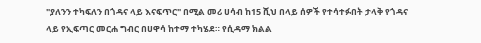"ያለንን ተካፍለን በጎዳና ላይ እናፍጥር" በሚል መሪ ሀሳብ ከ15 ሺህ በላይ ሰዎች የተሳተፉበት ታላቅ የጎዳና ላይ የኢፍጣር መርሐ ግብር በሀዋሳ ከተማ ተካሄደ። የሲዳማ ክልል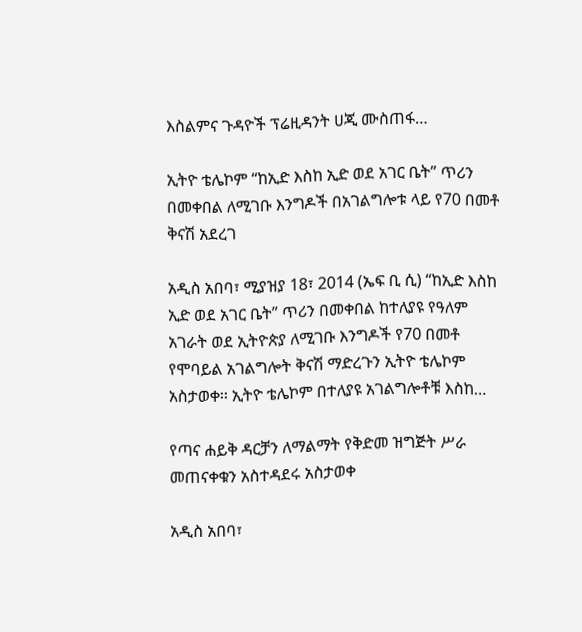እስልምና ጉዳዮች ፕሬዚዳንት ሀጂ ሙስጠፋ…

ኢትዮ ቴሌኮም “ከኢድ እስከ ኢድ ወደ አገር ቤት” ጥሪን በመቀበል ለሚገቡ እንግዶች በአገልግሎቱ ላይ የ70 በመቶ ቅናሽ አደረገ

አዲስ አበባ፣ ሚያዝያ 18፣ 2014 (ኤፍ ቢ ሲ) “ከኢድ እስከ ኢድ ወደ አገር ቤት” ጥሪን በመቀበል ከተለያዩ የዓለም አገራት ወደ ኢትዮጵያ ለሚገቡ እንግዶች የ70 በመቶ የሞባይል አገልግሎት ቅናሽ ማድረጉን ኢትዮ ቴሌኮም አስታወቀ፡፡ ኢትዮ ቴሌኮም በተለያዩ አገልግሎቶቹ እስከ…

የጣና ሐይቅ ዳርቻን ለማልማት የቅድመ ዝግጅት ሥራ መጠናቀቁን አስተዳደሩ አስታወቀ

አዲስ አበባ፣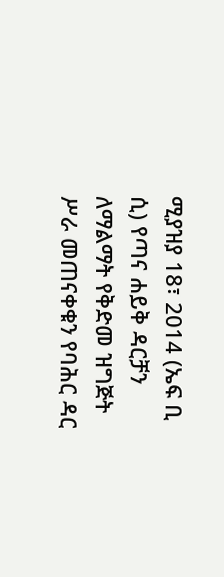ሚያዝያ 18፣ 2014 (ኤፍ ቢ ሲ) የጣና ሐይቅ ዳርቻን ለማልማት የቅድመ ዝግጅት ሥራ መጠናቀቁን የባሕር ዳር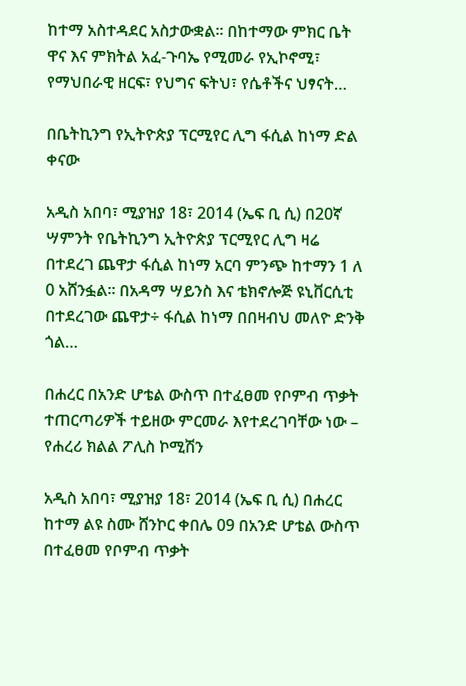ከተማ አስተዳደር አስታውቋል፡፡ በከተማው ምክር ቤት ዋና እና ምክትል አፈ-ጉባኤ የሚመራ የኢኮኖሚ፣ የማህበራዊ ዘርፍ፣ የህግና ፍትህ፣ የሴቶችና ህፃናት…

በቤትኪንግ የኢትዮጵያ ፕርሚየር ሊግ ፋሲል ከነማ ድል ቀናው

አዲስ አበባ፣ ሚያዝያ 18፣ 2014 (ኤፍ ቢ ሲ) በ20ኛ ሣምንት የቤትኪንግ ኢትዮጵያ ፕርሚየር ሊግ ዛሬ በተደረገ ጨዋታ ፋሲል ከነማ አርባ ምንጭ ከተማን 1 ለ 0 አሸንፏል፡፡ በአዳማ ሣይንስ እና ቴክኖሎጅ ዩኒቨርሲቲ በተደረገው ጨዋታ÷ ፋሲል ከነማ በበዛብህ መለዮ ድንቅ ጎል…

በሐረር በአንድ ሆቴል ውስጥ በተፈፀመ የቦምብ ጥቃት ተጠርጣሪዎች ተይዘው ምርመራ እየተደረገባቸው ነው – የሐረሪ ክልል ፖሊስ ኮሚሽን

አዲስ አበባ፣ ሚያዝያ 18፣ 2014 (ኤፍ ቢ ሲ) በሐረር ከተማ ልዩ ስሙ ሸንኮር ቀበሌ 09 በአንድ ሆቴል ውስጥ በተፈፀመ የቦምብ ጥቃት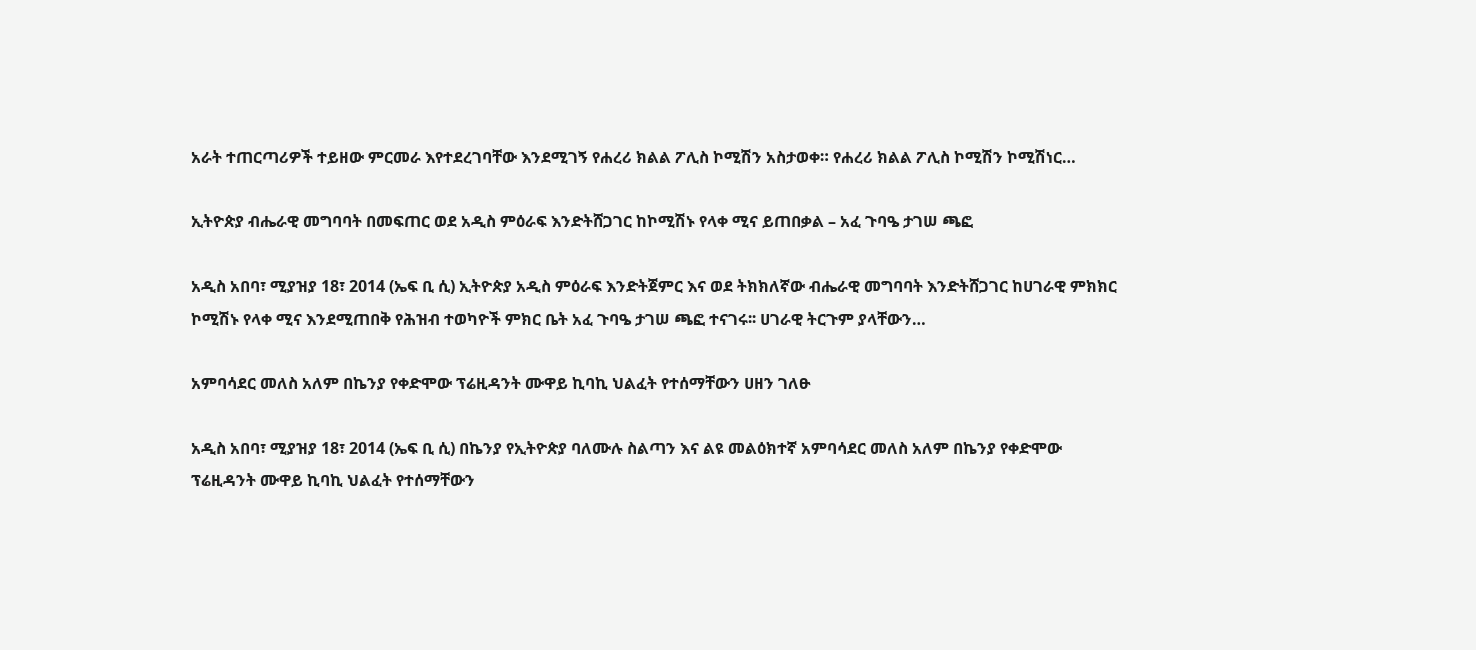አራት ተጠርጣሪዎች ተይዘው ምርመራ እየተደረገባቸው እንደሚገኝ የሐረሪ ክልል ፖሊስ ኮሚሽን አስታወቀ። የሐረሪ ክልል ፖሊስ ኮሚሽን ኮሚሽነር…

ኢትዮጵያ ብሔራዊ መግባባት በመፍጠር ወደ አዲስ ምዕራፍ እንድትሸጋገር ከኮሚሽኑ የላቀ ሚና ይጠበቃል – አፈ ጉባዔ ታገሠ ጫፎ

አዲስ አበባ፣ ሚያዝያ 18፣ 2014 (ኤፍ ቢ ሲ) ኢትዮጵያ አዲስ ምዕራፍ እንድትጀምር እና ወደ ትክክለኛው ብሔራዊ መግባባት እንድትሸጋገር ከሀገራዊ ምክክር ኮሚሽኑ የላቀ ሚና እንደሚጠበቅ የሕዝብ ተወካዮች ምክር ቤት አፈ ጉባዔ ታገሠ ጫፎ ተናገሩ፡፡ ሀገራዊ ትርጉም ያላቸውን…

አምባሳደር መለስ አለም በኬንያ የቀድሞው ፕሬዚዳንት ሙዋይ ኪባኪ ህልፈት የተሰማቸውን ሀዘን ገለፁ

አዲስ አበባ፣ ሚያዝያ 18፣ 2014 (ኤፍ ቢ ሲ) በኬንያ የኢትዮጵያ ባለሙሉ ስልጣን እና ልዩ መልዕክተኛ አምባሳደር መለስ አለም በኬንያ የቀድሞው ፕሬዚዳንት ሙዋይ ኪባኪ ህልፈት የተሰማቸውን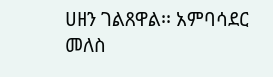ሀዘን ገልጸዋል፡፡ አምባሳደር መለስ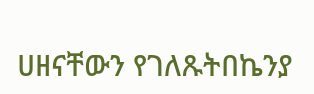ሀዘናቸውን የገለጹትበኬንያ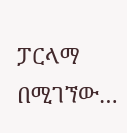ፓርላማ በሚገኘው…